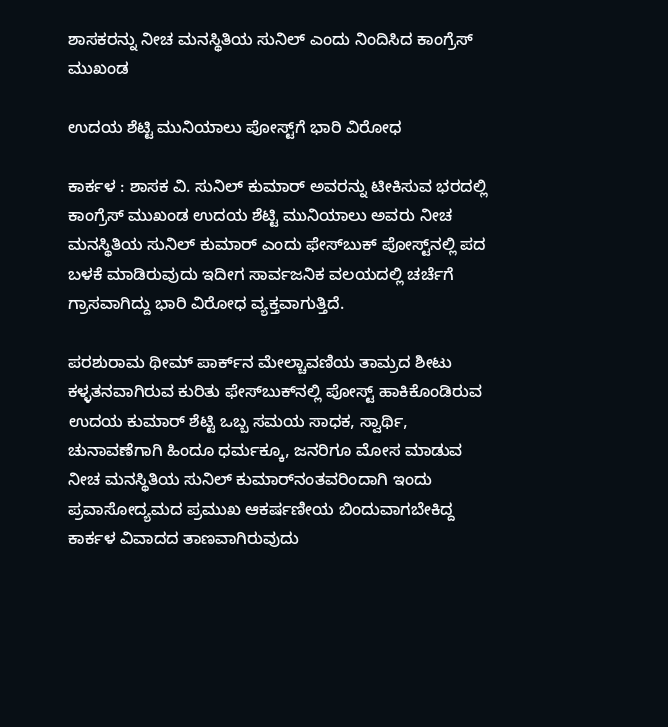ಶಾಸಕರನ್ನು ನೀಚ ಮನಸ್ಥಿತಿಯ ಸುನಿಲ್‌ ಎಂದು ನಿಂದಿಸಿದ ಕಾಂಗ್ರೆಸ್‌ ಮುಖಂಡ

ಉದಯ ಶೆಟ್ಟಿ ಮುನಿಯಾಲು ಪೋಸ್ಟ್‌ಗೆ ಭಾರಿ ವಿರೋಧ

ಕಾರ್ಕಳ : ಶಾಸಕ ವಿ. ಸುನಿಲ್‌ ಕುಮಾರ್‌ ಅವರನ್ನು ಟೀಕಿಸುವ ಭರದಲ್ಲಿ ಕಾಂಗ್ರೆಸ್‌ ಮುಖಂಡ ಉದಯ ಶೆಟ್ಟಿ ಮುನಿಯಾಲು ಅವರು ನೀಚ ಮನಸ್ಥಿತಿಯ ಸುನಿಲ್‌ ಕುಮಾರ್‌ ಎಂದು ಫೇಸ್‌ಬುಕ್‌ ಪೋಸ್ಟ್‌ನಲ್ಲಿ ಪದ ಬಳಕೆ ಮಾಡಿರುವುದು ಇದೀಗ ಸಾರ್ವಜನಿಕ ವಲಯದಲ್ಲಿ ಚರ್ಚೆಗೆ ಗ್ರಾಸವಾಗಿದ್ದು ಭಾರಿ ವಿರೋಧ ವ್ಯಕ್ತವಾಗುತ್ತಿದೆ.

ಪರಶುರಾಮ ಥೀಮ್‌ ಪಾರ್ಕ್‌ನ ಮೇಲ್ಚಾವಣಿಯ ತಾಮ್ರದ ಶೀಟು ಕಳ್ಳತನವಾಗಿರುವ ಕುರಿತು ಫೇಸ್‌ಬುಕ್‌ನಲ್ಲಿ ಪೋಸ್ಟ್‌ ಹಾಕಿಕೊಂಡಿರುವ ಉದಯ ಕುಮಾರ್‌ ಶೆಟ್ಟಿ ಒಬ್ಬ ಸಮಯ ಸಾಧಕ, ಸ್ವಾರ್ಥಿ, ಚುನಾವಣೆಗಾಗಿ ಹಿಂದೂ ಧರ್ಮಕ್ಕೂ, ಜನರಿಗೂ ಮೋಸ ಮಾಡುವ ನೀಚ ಮನಸ್ಥಿತಿಯ ಸುನಿಲ್‌ ಕುಮಾರ್‌ನಂತವರಿಂದಾಗಿ ಇಂದು ಪ್ರವಾಸೋದ್ಯಮದ ಪ್ರಮುಖ ಆಕರ್ಷಣೀಯ ಬಿಂದುವಾಗಬೇಕಿದ್ದ ಕಾರ್ಕಳ ವಿವಾದದ ತಾಣವಾಗಿರುವುದು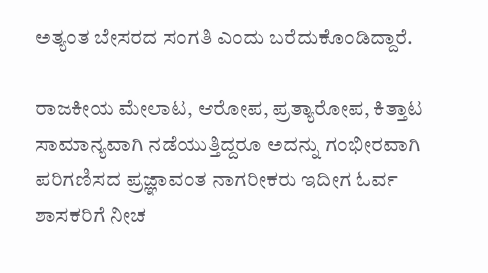ಅತ್ಯಂತ ಬೇಸರದ ಸಂಗತಿ ಎಂದು ಬರೆದುಕೊಂಡಿದ್ದಾರೆ.

ರಾಜಕೀಯ ಮೇಲಾಟ, ಆರೋಪ, ಪ್ರತ್ಯಾರೋಪ, ಕಿತ್ತಾಟ ಸಾಮಾನ್ಯವಾಗಿ ನಡೆಯುತ್ತಿದ್ದರೂ ಅದನ್ನು ಗಂಭೀರವಾಗಿ ಪರಿಗಣಿಸದ ಪ್ರಜ್ಞಾವಂತ ನಾಗರೀಕರು ಇದೀಗ ಓರ್ವ ಶಾಸಕರಿಗೆ ನೀಚ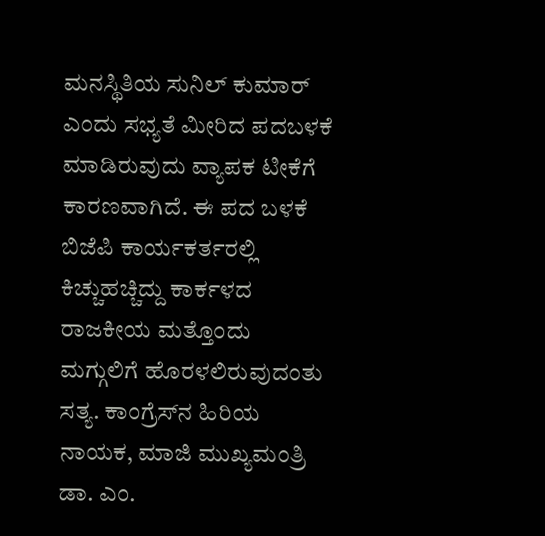ಮನಸ್ಥಿತಿಯ ಸುನಿಲ್‌ ಕುಮಾರ್‌ ಎಂದು ಸಭ್ಯತೆ ಮೀರಿದ ಪದಬಳಕೆ ಮಾಡಿರುವುದು ವ್ಯಾಪಕ ಟೀಕೆಗೆ ಕಾರಣವಾಗಿದೆ. ಈ ಪದ ಬಳಕೆ ಬಿಜೆಪಿ ಕಾರ್ಯಕರ್ತರಲ್ಲಿ ಕಿಚ್ಚುಹಚ್ಚಿದ್ದು ಕಾರ್ಕಳದ ರಾಜಕೀಯ ಮತ್ತೊಂದು ಮಗ್ಗುಲಿಗೆ ಹೊರಳಲಿರುವುದಂತು ಸತ್ಯ. ಕಾಂಗ್ರೆಸ್‌ನ ಹಿರಿಯ ನಾಯಕ, ಮಾಜಿ ಮುಖ್ಯಮಂತ್ರಿ ಡಾ. ಎಂ.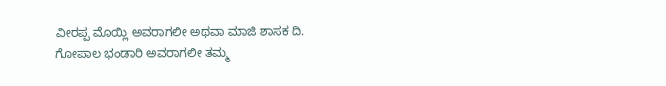ವೀರಪ್ಪ ಮೊಯ್ಲಿ ಅವರಾಗಲೀ ಅಥವಾ ಮಾಜಿ ಶಾಸಕ ದಿ. ಗೋಪಾಲ ಭಂಡಾರಿ ಅವರಾಗಲೀ ತಮ್ಮ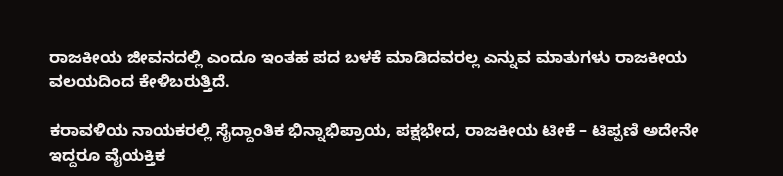ರಾಜಕೀಯ ಜೀವನದಲ್ಲಿ ಎಂದೂ ಇಂತಹ ಪದ ಬಳಕೆ ಮಾಡಿದವರಲ್ಲ ಎನ್ನುವ ಮಾತುಗಳು ರಾಜಕೀಯ ವಲಯದಿಂದ ಕೇಳಿಬರುತ್ತಿದೆ.

ಕರಾವಳಿಯ ನಾಯಕರಲ್ಲಿ ಸೈದ್ದಾಂತಿಕ ಭಿನ್ನಾಭಿಪ್ರಾಯ, ಪಕ್ಷಭೇದ, ರಾಜಕೀಯ ಟೀಕೆ – ಟಿಪ್ಪಣಿ ಅದೇನೇ ಇದ್ದರೂ ವೈಯಕ್ತಿಕ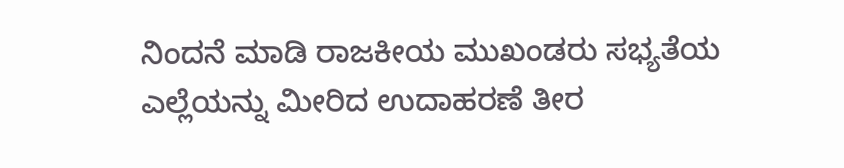ನಿಂದನೆ ಮಾಡಿ ರಾಜಕೀಯ ಮುಖಂಡರು ಸಭ್ಯತೆಯ ಎಲ್ಲೆಯನ್ನು ಮೀರಿದ ಉದಾಹರಣೆ ತೀರ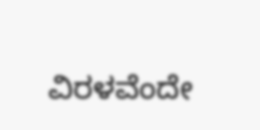ವಿರಳವೆಂದೇ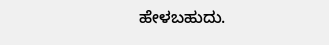ಹೇಳಬಹುದು.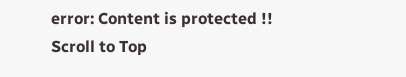error: Content is protected !!
Scroll to Top